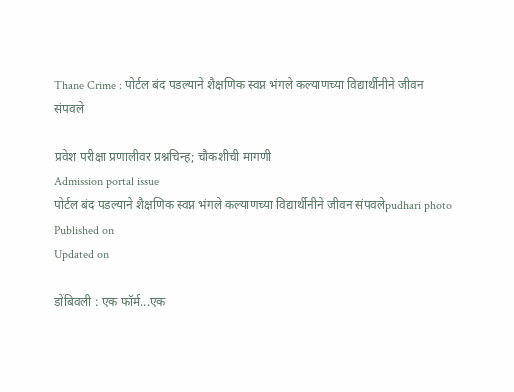Thane Crime : पोर्टल बंद पडल्याने शैक्षणिक स्वप्न भंगले कल्याणच्या विद्यार्थीनीने जीवन संपवले

प्रवेश परीक्षा प्रणालीवर प्रश्नचिन्ह; चौकशीची मागणी
Admission portal issue
पोर्टल बंद पडल्याने शैक्षणिक स्वप्न भंगले कल्याणच्या विद्यार्थीनीने जीवन संपवलेpudhari photo
Published on
Updated on

डोंबिवली : एक फॉर्म...एक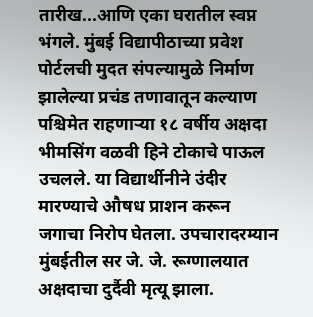तारीख...आणि एका घरातील स्वप्न भंगले. मुंबई विद्यापीठाच्या प्रवेश पोर्टलची मुदत संपल्यामुळे निर्माण झालेल्या प्रचंड तणावातून कल्याण पश्चिमेत राहणाऱ्या १८ वर्षीय अक्षदा भीमसिंग वळवी हिने टोकाचे पाऊल उचलले. या विद्यार्थीनीने उंदीर मारण्याचे औषध प्राशन करून जगाचा निरोप घेतला. उपचारादरम्यान मुंबईतील सर जे. जे. रूग्णालयात अक्षदाचा दुर्दैवी मृत्यू झाला.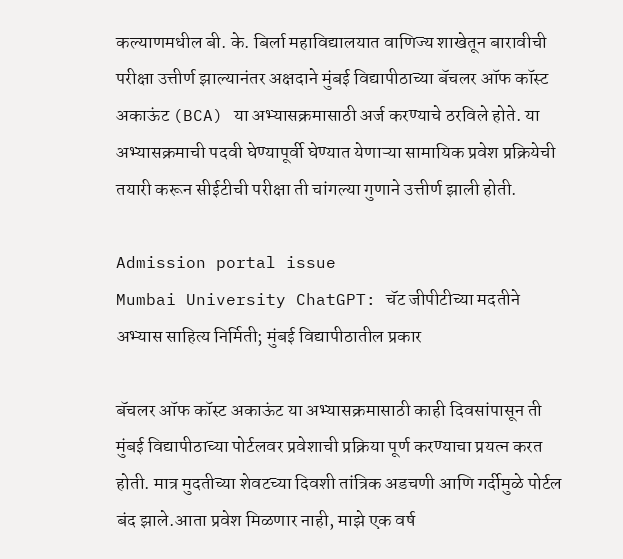कल्याणमधील बी. के. बिर्ला महाविद्यालयात वाणिज्य शाखेतून बारावीची परीक्षा उत्तीर्ण झाल्यानंतर अक्षदाने मुंबई विद्यापीठाच्या बॅचलर ऑफ कॉस्ट अकाऊंट (BCA) या अभ्यासक्रमासाठी अर्ज करण्याचे ठरविले होते. या अभ्यासक्रमाची पदवी घेण्यापूर्वी घेण्यात येणाऱ्या सामायिक प्रवेश प्रक्रियेची तयारी करून सीईटीची परीक्षा ती चांगल्या गुणाने उत्तीर्ण झाली होती.

Admission portal issue
Mumbai University ChatGPT: चॅट जीपीटीच्या मदतीने अभ्यास साहित्य निर्मिती; मुंबई विद्यापीठातील प्रकार

बॅचलर ऑफ कॉस्ट अकाऊंट या अभ्यासक्रमासाठी काही दिवसांपासून ती मुंबई विद्यापीठाच्या पोर्टलवर प्रवेशाची प्रक्रिया पूर्ण करण्याचा प्रयत्न करत होती. मात्र मुदतीच्या शेवटच्या दिवशी तांत्रिक अडचणी आणि गर्दीमुळे पोर्टल बंद झाले.आता प्रवेश मिळणार नाही, माझे एक वर्ष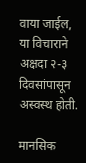वाया जाईल, या विचाराने अक्षदा २-३ दिवसांपासून अस्वस्थ होती.

मानसिक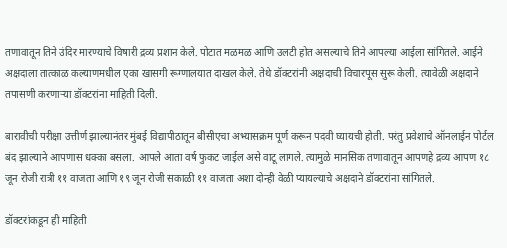तणावातून तिने उंदिर मारण्याचे विषारी द्रव्य प्रशान केले. पोटात मळमळ आणि उलटी होत असल्याचे तिने आपल्या आईला सांगितले. आईने अक्षदाला तात्काळ कल्याणमधील एका खासगी रूग्णालयात दाखल केले. तेथे डॉक्टरांनी अक्षदाची विचारपूस सुरू केली. त्यावेळी अक्षदाने तपासणी करणाऱ्या डॉक्टरांना माहिती दिली.

बारावीची परीक्षा उत्तीर्ण झाल्यानंतर मुंबई विद्यापीठातून बीसीएचा अभ्यासक्रम पूर्ण करून पदवी घ्यायची होती. परंतु प्रवेशाचे ऑनलाईन पोर्टल बंद झाल्याने आपणास धक्का बसला. आपले आता वर्ष फुकट जाईल असे वाटू लागले. त्यामुळे मानसिक तणावातून आपणहे द्रव्य आपण १८ जून रोजी रात्री ११ वाजता आणि १९ जून रोजी सकाळी ११ वाजता अशा दोन्ही वेळी प्यायल्याचे अक्षदाने डॉक्टरांना सांगितले.

डॉक्टरांकडून ही माहिती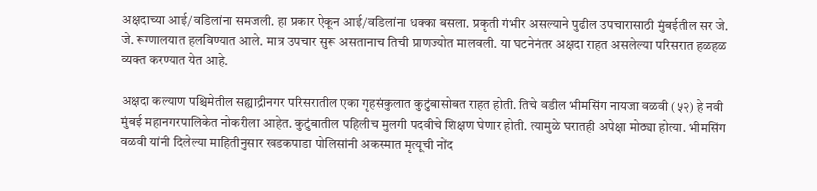अक्षदाच्या आई/वडिलांना समजली. हा प्रकार ऐकून आई/वडिलांना धक्का बसला. प्रकृती गंभीर असल्याने पुढील उपचारासाठी मुंबईतील सर जे. जे. रूग्णालयात हलविण्यात आले. मात्र उपचार सुरू असतानाच तिची प्राणज्योत मालवली. या घटनेनंतर अक्षदा राहत असलेल्या परिसरात हळहळ व्यक्त करण्यात येत आहे.

अक्षदा कल्याण पश्चिमेतील सह्याद्रीनगर परिसरातील एका गृहसंकुलात कुटुंबासोबत राहत होती. तिचे वडील भीमसिंग नायजा वळवी (५२) हे नवी मुंबई महानगरपालिकेत नोकरीला आहेत. कुटुंबातील पहिलीच मुलगी पदवीचे शिक्षण घेणार होती. त्यामुळे घरातही अपेक्षा मोठ्या होत्या. भीमसिंग वळवी यांनी दिलेल्या माहितीनुसार खडकपाडा पोलिसांनी अकस्मात मृत्यूची नोंद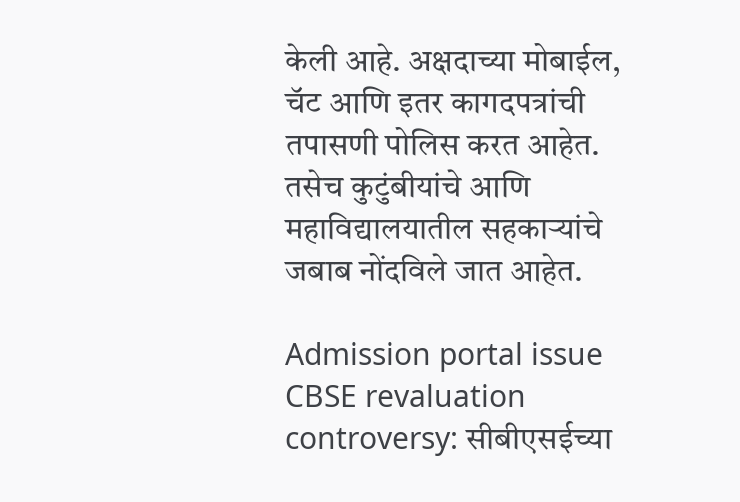केली आहे. अक्षदाच्या मोबाईल, चॅट आणि इतर कागदपत्रांची तपासणी पोलिस करत आहेत. तसेच कुटुंबीयांचे आणि महाविद्यालयातील सहकाऱ्यांचे जबाब नोंदविले जात आहेत.

Admission portal issue
CBSE revaluation controversy: सीबीएसईच्या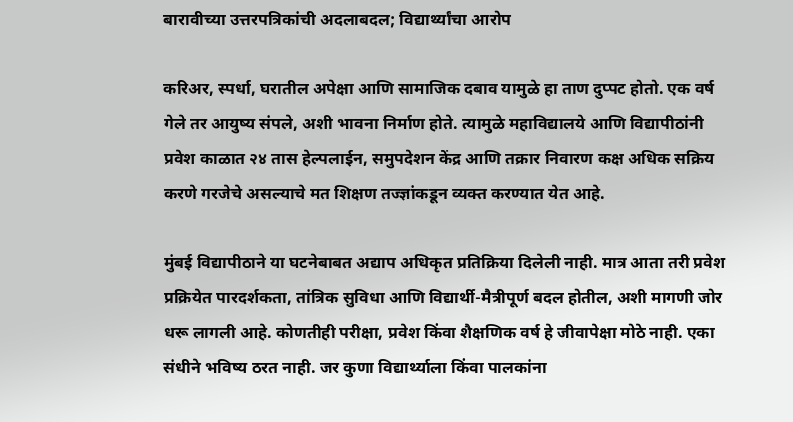बारावीच्या उत्तरपत्रिकांची अदलाबदल; विद्यार्थ्यांचा आरोप

करिअर, स्पर्धा, घरातील अपेक्षा आणि सामाजिक दबाव यामुळे हा ताण दुप्पट होतो. एक वर्ष गेले तर आयुष्य संपले, अशी भावना निर्माण होते. त्यामुळे महाविद्यालये आणि विद्यापीठांनी प्रवेश काळात २४ तास हेल्पलाईन, समुपदेशन केंद्र आणि तक्रार निवारण कक्ष अधिक सक्रिय करणे गरजेचे असल्याचे मत शिक्षण तज्ज्ञांकडून व्यक्त करण्यात येत आहे.

मुंबई विद्यापीठाने या घटनेबाबत अद्याप अधिकृत प्रतिक्रिया दिलेली नाही. मात्र आता तरी प्रवेश प्रक्रियेत पारदर्शकता, तांत्रिक सुविधा आणि विद्यार्थी-मैत्रीपूर्ण बदल होतील, अशी मागणी जोर धरू लागली आहे. कोणतीही परीक्षा, प्रवेश किंवा शैक्षणिक वर्ष हे जीवापेक्षा मोठे नाही. एका संधीने भविष्य ठरत नाही. जर कुणा विद्यार्थ्याला किंवा पालकांना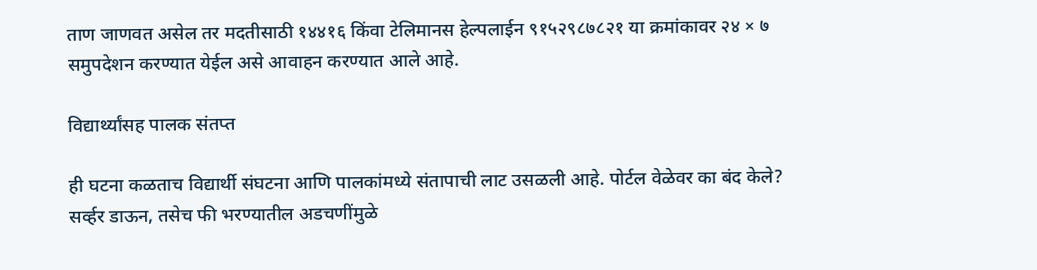ताण जाणवत असेल तर मदतीसाठी १४४१६ किंवा टेलिमानस हेल्पलाईन ९१५२९८७८२१ या क्रमांकावर २४ × ७ समुपदेशन करण्यात येईल असे आवाहन करण्यात आले आहे.

विद्यार्थ्यांसह पालक संतप्त

ही घटना कळताच विद्यार्थी संघटना आणि पालकांमध्ये संतापाची लाट उसळली आहे. पोर्टल वेळेवर का बंद केले? सर्व्हर डाऊन, तसेच फी भरण्यातील अडचणींमुळे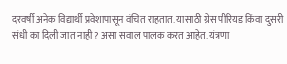दरवर्षी अनेक विद्यार्थी प्रवेशापासून वंचित राहतात. यासाठी ग्रेस पीरियड किंवा दुसरी संधी का दिली जात नाही? असा सवाल पालक करत आहेत. यंत्रणा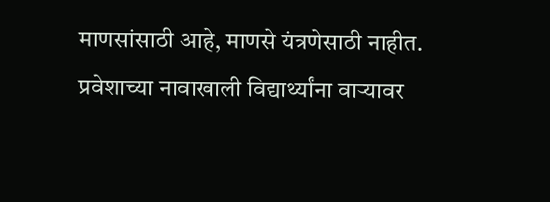माणसांसाठी आहे, माणसे यंत्रणेसाठी नाहीत. प्रवेशाच्या नावाखाली विद्यार्थ्यांना वाऱ्यावर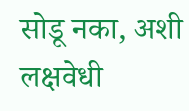सोडू नका, अशी लक्षवेधी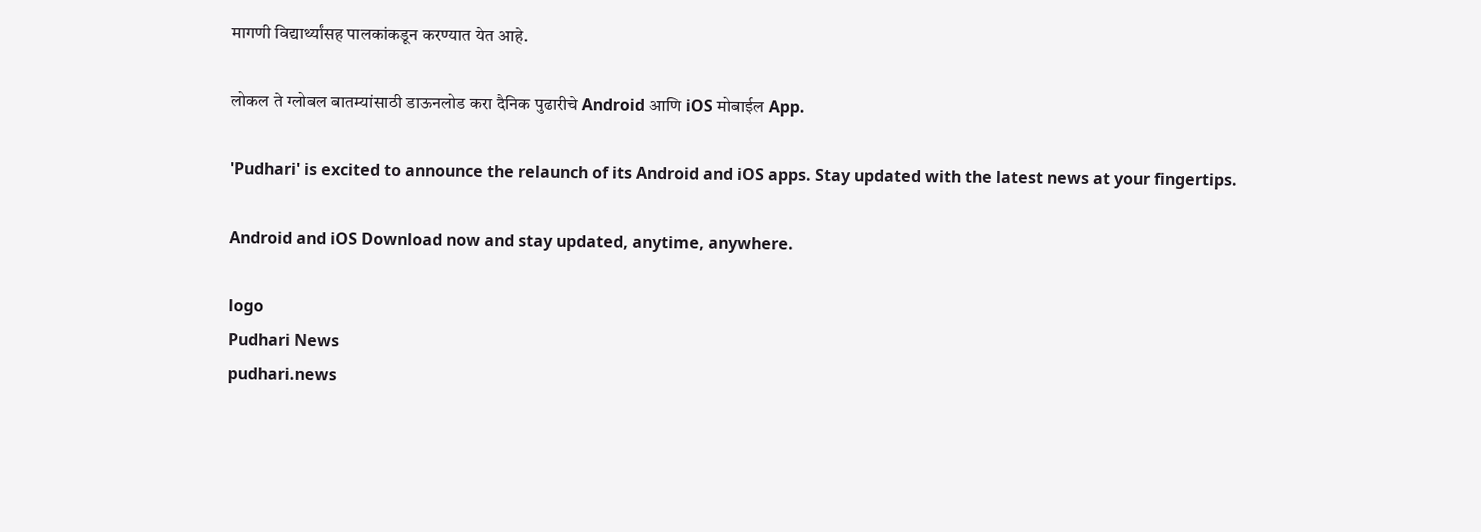मागणी विद्यार्थ्यांसह पालकांकडून करण्यात येत आहे.

लोकल ते ग्लोबल बातम्यांसाठी डाऊनलोड करा दैनिक पुढारीचे Android आणि iOS मोबाईल App.

'Pudhari' is excited to announce the relaunch of its Android and iOS apps. Stay updated with the latest news at your fingertips.

Android and iOS Download now and stay updated, anytime, anywhere.

logo
Pudhari News
pudhari.news